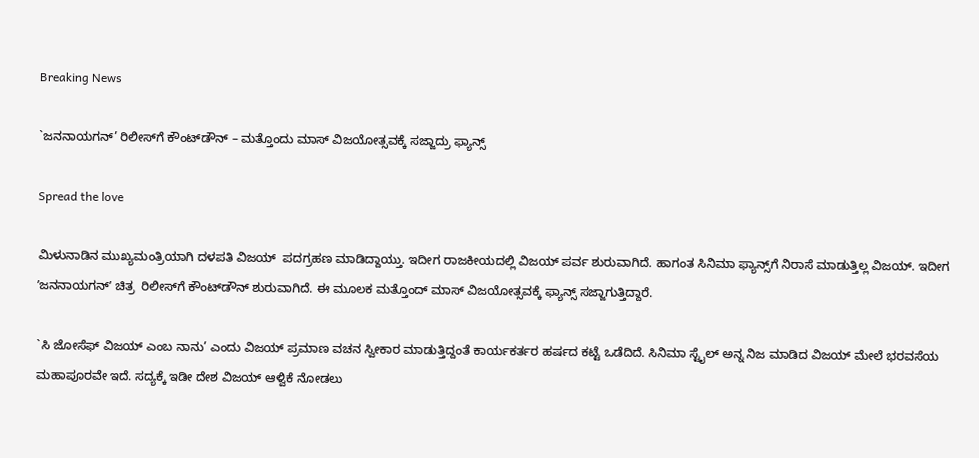Breaking News

`ಜನನಾಯಗನ್’ ರಿಲೀಸ್‌ಗೆ ಕೌಂಟ್‌ಡೌನ್ – ಮತ್ತೊಂದು ಮಾಸ್ ವಿಜಯೋತ್ಸವಕ್ಕೆ ಸಜ್ಜಾದ್ರು ಫ್ಯಾನ್ಸ್

Spread the love

ಮಿಳುನಾಡಿನ ಮುಖ್ಯಮಂತ್ರಿಯಾಗಿ ದಳಪತಿ ವಿಜಯ್  ಪದಗ್ರಹಣ ಮಾಡಿದ್ದಾಯ್ತು. ಇದೀಗ ರಾಜಕೀಯದಲ್ಲಿ ವಿಜಯ್ ಪರ್ವ ಶುರುವಾಗಿದೆ. ಹಾಗಂತ ಸಿನಿಮಾ ಫ್ಯಾನ್ಸ್‌ಗೆ ನಿರಾಸೆ ಮಾಡುತ್ತಿಲ್ಲ ವಿಜಯ್. ಇದೀಗ ʼಜನನಾಯಗನ್ʼ ಚಿತ್ರ  ರಿಲೀಸ್‌ಗೆ ಕೌಂಟ್‌ಡೌನ್ ಶುರುವಾಗಿದೆ. ಈ ಮೂಲಕ ಮತ್ತೊಂದ್ ಮಾಸ್ ವಿಜಯೋತ್ಸವಕ್ಕೆ ಫ್ಯಾನ್ಸ್ ಸಜ್ಜಾಗುತ್ತಿದ್ದಾರೆ.

`ಸಿ ಜೋಸೆಫ್ ವಿಜಯ್ ಎಂಬ ನಾನು’ ಎಂದು ವಿಜಯ್ ಪ್ರಮಾಣ ವಚನ ಸ್ವೀಕಾರ ಮಾಡುತ್ತಿದ್ದಂತೆ ಕಾರ್ಯಕರ್ತರ ಹರ್ಷದ ಕಟ್ಟೆ ಒಡೆದಿದೆ. ಸಿನಿಮಾ ಸ್ಟೈಲ್ ಅನ್ನ ನಿಜ ಮಾಡಿದ ವಿಜಯ್ ಮೇಲೆ ಭರವಸೆಯ ಮಹಾಪೂರವೇ ಇದೆ. ಸದ್ಯಕ್ಕೆ ಇಡೀ ದೇಶ ವಿಜಯ್ ಆಳ್ವಿಕೆ ನೋಡಲು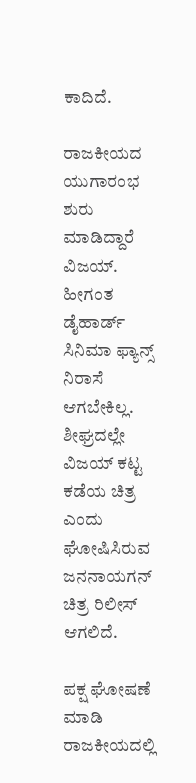ಕಾದಿದೆ.

ರಾಜಕೀಯದ ಯುಗಾರಂಭ ಶುರು ಮಾಡಿದ್ದಾರೆ ವಿಜಯ್. ಹೀಗಂತ ಡೈಹಾರ್ಡ್ ಸಿನಿಮಾ ಫ್ಯಾನ್ಸ್ ನಿರಾಸೆ ಆಗಬೇಕಿಲ್ಲ. ಶೀಘ್ರದಲ್ಲೇ ವಿಜಯ್ ಕಟ್ಟ ಕಡೆಯ ಚಿತ್ರ ಎಂದು ಘೋಷಿಸಿರುವ ಜನನಾಯಗನ್ ಚಿತ್ರ ರಿಲೀಸ್ ಆಗಲಿದೆ.

ಪಕ್ಷ ಘೋಷಣೆ ಮಾಡಿ ರಾಜಕೀಯದಲ್ಲಿ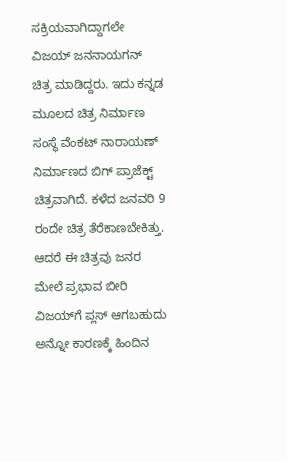ಸಕ್ರಿಯವಾಗಿದ್ದಾಗಲೇ ವಿಜಯ್ ಜನನಾಯಗನ್ ಚಿತ್ರ ಮಾಡಿದ್ದರು. ಇದು ಕನ್ನಡ ಮೂಲದ ಚಿತ್ರ ನಿರ್ಮಾಣ ಸಂಸ್ಥೆ ವೆಂಕಟ್ ನಾರಾಯಣ್ ನಿರ್ಮಾಣದ ಬಿಗ್ ಪ್ರಾಜೆಕ್ಟ್ ಚಿತ್ರವಾಗಿದೆ. ಕಳೆದ ಜನವರಿ 9 ರಂದೇ ಚಿತ್ರ ತೆರೆಕಾಣಬೇಕಿತ್ತು. ಆದರೆ ಈ ಚಿತ್ರವು ಜನರ ಮೇಲೆ ಪ್ರಭಾವ ಬೀರಿ ವಿಜಯ್‌ಗೆ ಪ್ಲಸ್ ಆಗಬಹುದು ಅನ್ನೋ ಕಾರಣಕ್ಕೆ ಹಿಂದಿನ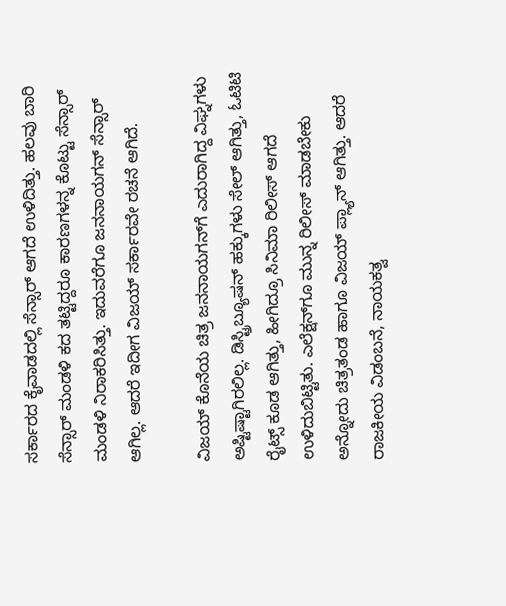ಸರ್ಕಾರದ ಕೈವಾಡದಲ್ಲಿ ಸೆನ್ಸಾರ್ ಆಗದೆ ಉಳಿದಿತ್ತು. ಹಲವು ಬಾರಿ ಸೆನ್ಸಾರ್ ಮಂಡಳಿ ಕದ ತಟ್ಟಿದ್ದರೂ ಕಾರಣಗಳನ್ನ ಕೊಟ್ಟು ಸೆನ್ಸಾರ್ ಮಂಡಳಿ ನಿರಾಕರಿಸಿತ್ತು. ಇದುವರೆಗೂ ಜನನಾಯಗನ್ ಸೆನ್ಸಾರ್ ಆಗಿಲ್ಲ. ಆದರೆ ಇದೀಗ ವಿಜಯ್ ಸರ್ಕಾರವೇ ರಚನೆ ಆಗಿದೆ.

ವಿಜಯ್ ಕೊನೆಯ ಚಿತ್ರ ಜನನಾಯಗನ್‌ಗೆ ಎದುರಾಗಿದ್ದ ವಿಘ್ನಗಳು ಅಷ್ಟಿಷ್ಟಾಗಿರಲಿಲ್ಲ. ಡಿಸ್ಟ್ರಿಬ್ಯೂಷನ್ ಹಕ್ಕುಗಳು ಸೇಲ್ ಆಗಿತ್ತು, ಓಟಿಟಿ ರೈಟ್ಸ್ ಕೂಡ ಆಗಿತ್ತು, ಹೀಗಿದ್ರೂ ಸಿನಿಮಾ ರಿಲೀಸ್ ಆಗದೆ ಉಳಿದುಬಿಟ್ಟಿತು. ಎಲೆಕ್ಷನ್‌ಗೂ ಮುನ್ನ ರಿಲೀಸ್ ಮಾಡಬೇಕು ಅನ್ನೋದು ಚಿತ್ರತಂಡ ಹಾಗೂ ವಿಜಯ್ ಪ್ಲ್ಯಾನ್ ಆಗಿತ್ತು. ಆದರೆ ರಾಜಕೀಯ ವಿಡಂಬನೆ, ನಾಯಕತ್ವ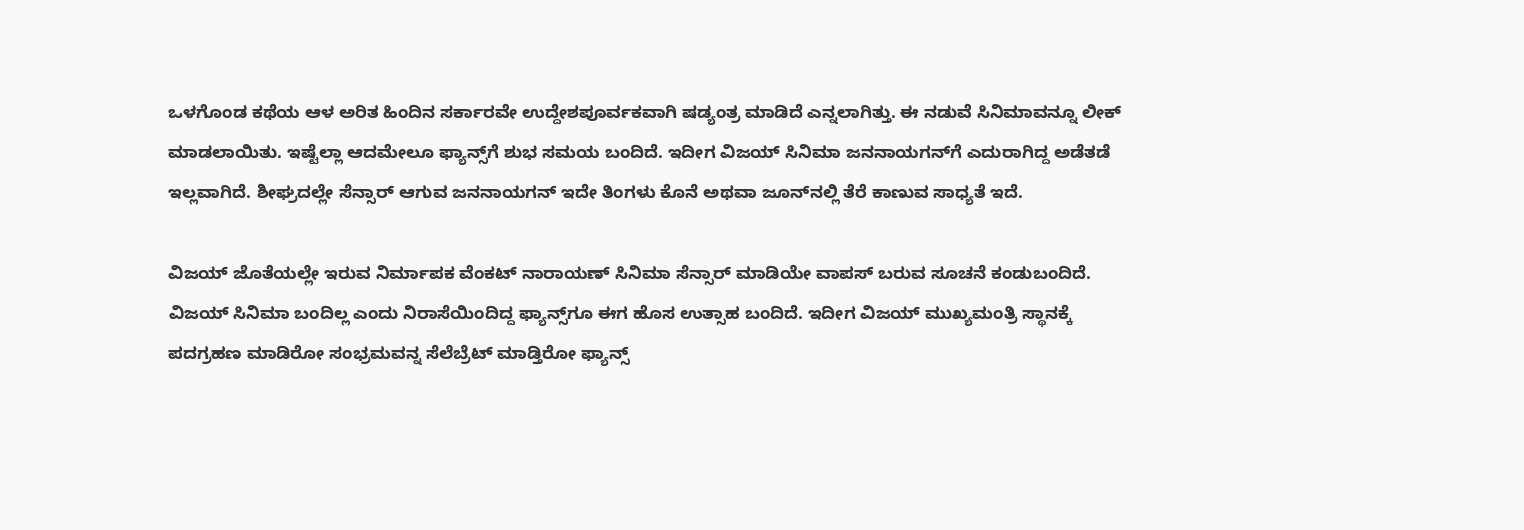ಒಳಗೊಂಡ ಕಥೆಯ ಆಳ ಅರಿತ ಹಿಂದಿನ ಸರ್ಕಾರವೇ ಉದ್ದೇಶಪೂರ್ವಕವಾಗಿ ಷಡ್ಯಂತ್ರ ಮಾಡಿದೆ ಎನ್ನಲಾಗಿತ್ತು. ಈ ನಡುವೆ ಸಿನಿಮಾವನ್ನೂ ಲೀಕ್ ಮಾಡಲಾಯಿತು. ಇಷ್ಟೆಲ್ಲಾ ಆದಮೇಲೂ ಫ್ಯಾನ್ಸ್‌ಗೆ ಶುಭ ಸಮಯ ಬಂದಿದೆ. ಇದೀಗ ವಿಜಯ್ ಸಿನಿಮಾ ಜನನಾಯಗನ್‌ಗೆ ಎದುರಾಗಿದ್ದ ಅಡೆತಡೆ ಇಲ್ಲವಾಗಿದೆ. ಶೀಘ್ರದಲ್ಲೇ ಸೆನ್ಸಾರ್ ಆಗುವ ಜನನಾಯಗನ್ ಇದೇ ತಿಂಗಳು ಕೊನೆ ಅಥವಾ ಜೂನ್‌ನಲ್ಲಿ ತೆರೆ ಕಾಣುವ ಸಾಧ್ಯತೆ ಇದೆ.

ವಿಜಯ್ ಜೊತೆಯಲ್ಲೇ ಇರುವ ನಿರ್ಮಾಪಕ ವೆಂಕಟ್ ನಾರಾಯಣ್ ಸಿನಿಮಾ ಸೆನ್ಸಾರ್ ಮಾಡಿಯೇ ವಾಪಸ್ ಬರುವ ಸೂಚನೆ ಕಂಡುಬಂದಿದೆ. ವಿಜಯ್ ಸಿನಿಮಾ ಬಂದಿಲ್ಲ ಎಂದು ನಿರಾಸೆಯಿಂದಿದ್ದ ಫ್ಯಾನ್ಸ್‌ಗೂ ಈಗ ಹೊಸ ಉತ್ಸಾಹ ಬಂದಿದೆ. ಇದೀಗ ವಿಜಯ್ ಮುಖ್ಯಮಂತ್ರಿ ಸ್ಥಾನಕ್ಕೆ ಪದಗ್ರಹಣ ಮಾಡಿರೋ ಸಂಭ್ರಮವನ್ನ ಸೆಲೆಬ್ರೆಟ್ ಮಾಡ್ತಿರೋ ಫ್ಯಾನ್ಸ್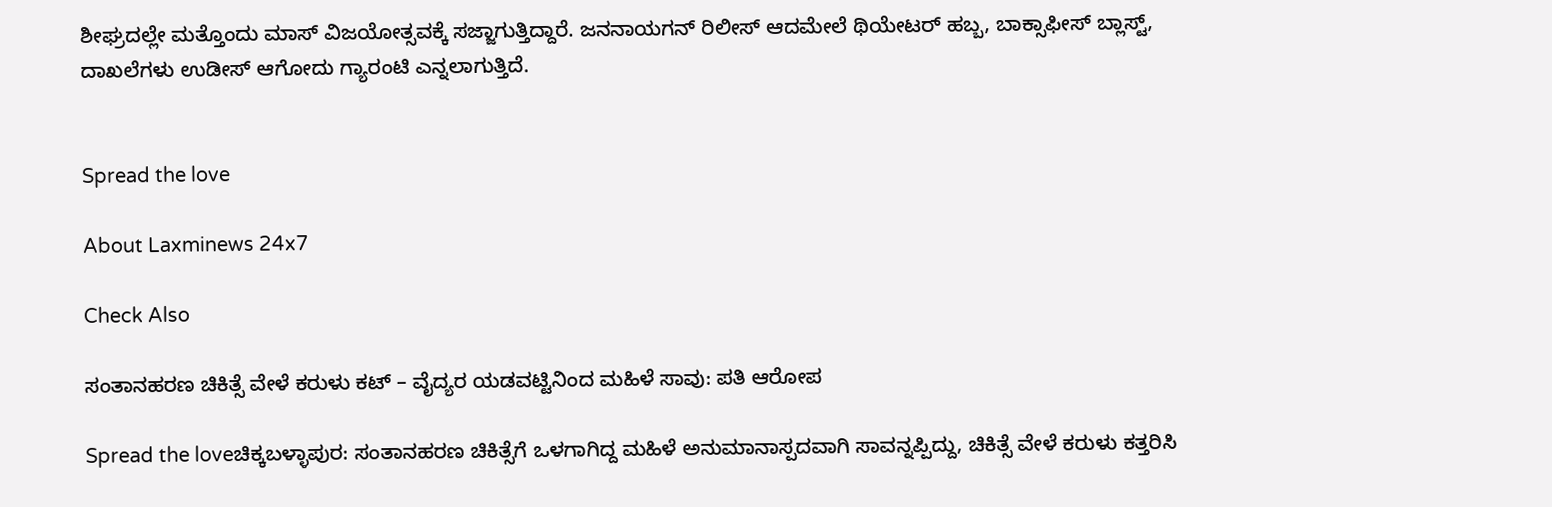ಶೀಘ್ರದಲ್ಲೇ ಮತ್ತೊಂದು ಮಾಸ್ ವಿಜಯೋತ್ಸವಕ್ಕೆ ಸಜ್ಜಾಗುತ್ತಿದ್ದಾರೆ. ಜನನಾಯಗನ್ ರಿಲೀಸ್ ಆದಮೇಲೆ ಥಿಯೇಟರ್ ಹಬ್ಬ, ಬಾಕ್ಸಾಫೀಸ್ ಬ್ಲಾಸ್ಟ್, ದಾಖಲೆಗಳು ಉಡೀಸ್ ಆಗೋದು ಗ್ಯಾರಂಟಿ ಎನ್ನಲಾಗುತ್ತಿದೆ.


Spread the love

About Laxminews 24x7

Check Also

ಸಂತಾನಹರಣ ಚಿಕಿತ್ಸೆ ವೇಳೆ ಕರುಳು ಕಟ್ – ವೈದ್ಯರ ಯಡವಟ್ಟಿನಿಂದ ಮಹಿಳೆ ಸಾವು: ಪತಿ ಆರೋಪ

Spread the loveಚಿಕ್ಕಬಳ್ಳಾಪುರ: ಸಂತಾನಹರಣ ಚಿಕಿತ್ಸೆಗೆ ಒಳಗಾಗಿದ್ದ ಮಹಿಳೆ ಅನುಮಾನಾಸ್ಪದವಾಗಿ ಸಾವನ್ನಪ್ಪಿದ್ದು, ಚಿಕಿತ್ಸೆ ವೇಳೆ ಕರುಳು ಕತ್ತರಿಸಿ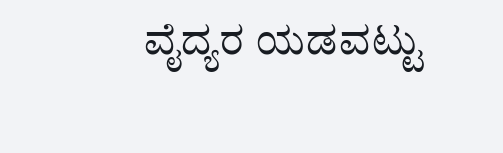ವೈದ್ಯರ ಯಡವಟ್ಟು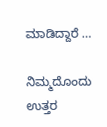ಮಾಡಿದ್ದಾರೆ …

ನಿಮ್ಮದೊಂದು ಉತ್ತರ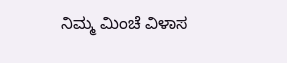ನಿಮ್ಮ ಮಿಂಚೆ ವಿಳಾಸ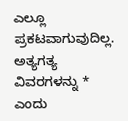ಎಲ್ಲೂ ಪ್ರಕಟವಾಗುವುದಿಲ್ಲ. ಅತ್ಯಗತ್ಯ ವಿವರಗಳನ್ನು * ಎಂದು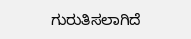ಗುರುತಿಸಲಾಗಿದೆ